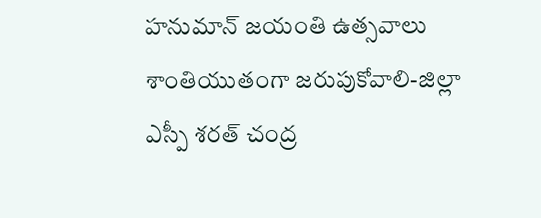హనుమాన్ జయంతి ఉత్సవాలు శాంతియుతంగా జరుపుకోవాలి-జిల్లా ఎస్పీ శరత్ చంద్ర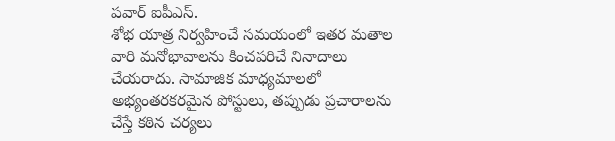పవార్ ఐపీఎస్.
శోభ యాత్ర నిర్వహించే సమయంలో ఇతర మతాల వారి మనోభావాలను కించపరిచే నినాదాలు చేయరాదు. సామాజిక మాధ్యమాలలో అభ్యంతరకరమైన పోస్టులు, తప్పుడు ప్రచారాలను చేస్తే కఠిన చర్యలు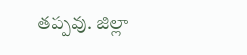తప్పవు. జిల్లా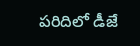పరిదిలో డీజే